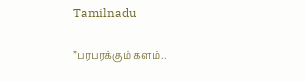Tamilnadu

”பரபரக்கும் களம்..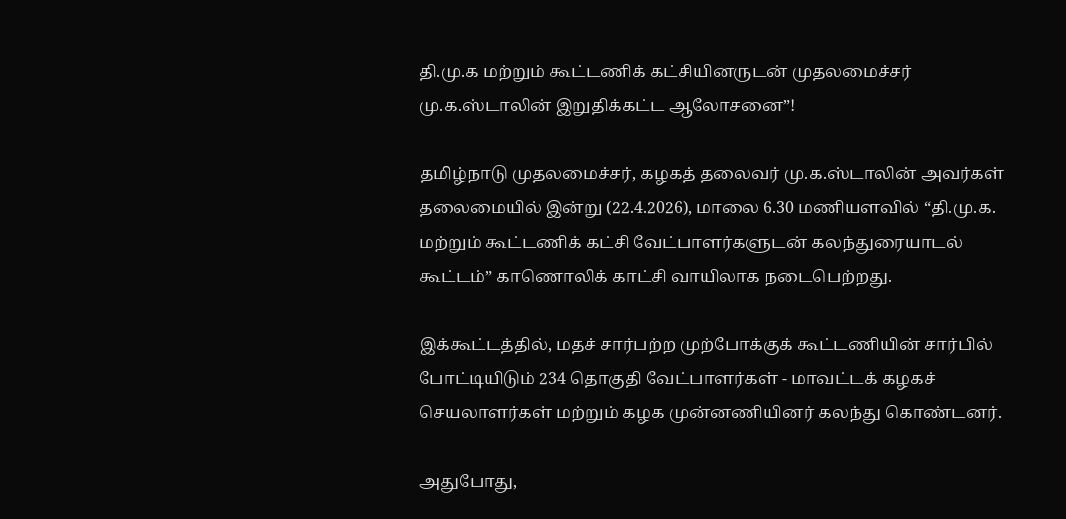தி.மு.க மற்றும் கூட்டணிக் கட்சியினருடன் முதலமைச்சர் மு.க.ஸ்டாலின் இறுதிக்கட்ட ஆலோசனை”!

தமிழ்நாடு முதலமைச்சர், கழகத் தலைவர் மு.க.ஸ்டாலின் அவர்கள் தலைமையில் இன்று (22.4.2026), மாலை 6.30 மணியளவில் “தி.மு.க. மற்றும் கூட்டணிக் கட்சி வேட்பாளர்களுடன் கலந்துரையாடல் கூட்டம்” காணொலிக் காட்சி வாயிலாக நடைபெற்றது.

இக்கூட்டத்தில், மதச் சார்பற்ற முற்போக்குக் கூட்டணியின் சார்பில் போட்டியிடும் 234 தொகுதி வேட்பாளர்கள் - மாவட்டக் கழகச் செயலாளர்கள் மற்றும் கழக முன்னணியினர் கலந்து கொண்டனர்.

அதுபோது,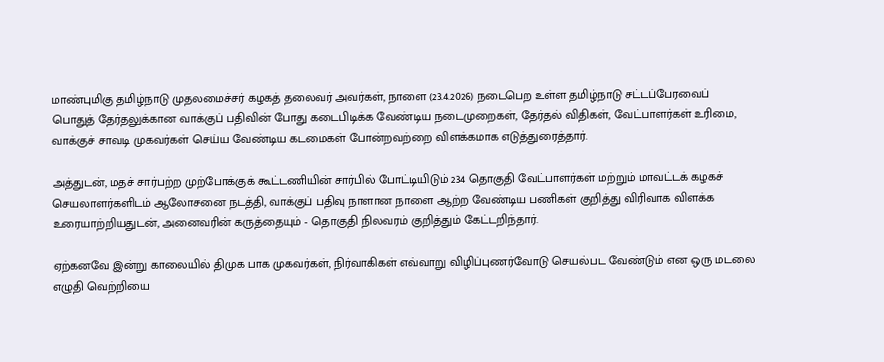மாண்புமிகு தமிழ்நாடு முதலமைச்சர் கழகத் தலைவர் அவர்கள், நாளை (23.4.2026) நடைபெற உள்ள தமிழ்நாடு சட்டப்பேரவைப் பொதுத் தேர்தலுக்கான வாக்குப் பதிவின் போது கடைபிடிக்க வேண்டிய நடைமுறைகள், தேர்தல் விதிகள், வேட்பாளர்கள் உரிமை, வாக்குச் சாவடி முகவர்கள் செய்ய வேண்டிய கடமைகள் போன்றவற்றை விளக்கமாக எடுத்துரைத்தார்.

அத்துடன், மதச் சார்பற்ற முற்போக்குக் கூட்டணியின் சார்பில் போட்டியிடும் 234 தொகுதி வேட்பாளர்கள் மற்றும் மாவட்டக் கழகச் செயலாளர்களிடம் ஆலோசனை நடத்தி, வாக்குப் பதிவு நாளான நாளை ஆற்ற வேண்டிய பணிகள் குறித்து விரிவாக விளக்க உரையாற்றியதுடன், அனைவரின் கருத்தையும் - தொகுதி நிலவரம் குறித்தும் கேட்டறிந்தார்.

ஏற்கனவே இன்று காலையில் திமுக பாக முகவர்கள், நிர்வாகிகள் எவ்வாறு விழிப்புணர்வோடு செயல்பட வேண்டும் என ஒரு மடலை எழுதி வெற்றியை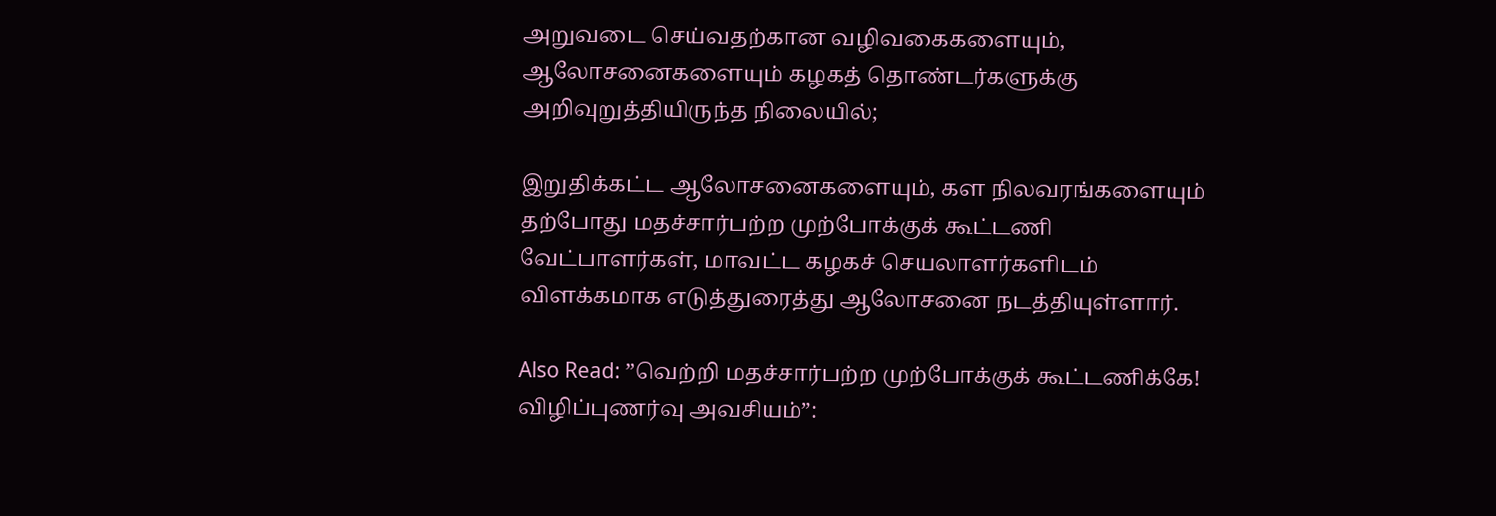அறுவடை செய்வதற்கான வழிவகைகளையும், ஆலோசனைகளையும் கழகத் தொண்டர்களுக்கு அறிவுறுத்தியிருந்த நிலையில்;

இறுதிக்கட்ட ஆலோசனைகளையும், கள நிலவரங்களையும் தற்போது மதச்சார்பற்ற முற்போக்குக் கூட்டணி வேட்பாளர்கள், மாவட்ட கழகச் செயலாளர்களிடம் விளக்கமாக எடுத்துரைத்து ஆலோசனை நடத்தியுள்ளார்.

Also Read: ”வெற்றி மதச்சார்பற்ற முற்போக்குக் கூட்டணிக்கே! விழிப்புணர்வு அவசியம்”: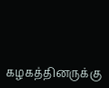கழகத்தினருக்கு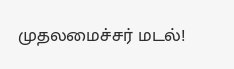முதலமைச்சர் மடல்!